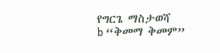የግርጌ ማስታወሻ
b “ቅመማ ቅመም”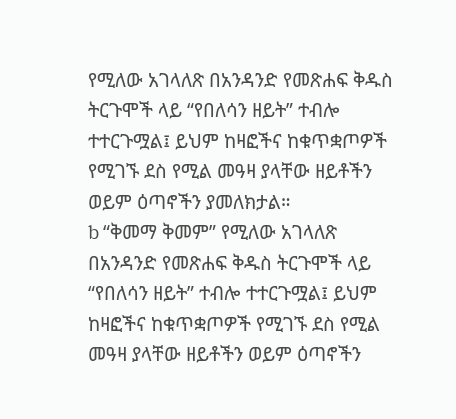የሚለው አገላለጽ በአንዳንድ የመጽሐፍ ቅዱስ ትርጉሞች ላይ “የበለሳን ዘይት” ተብሎ ተተርጉሟል፤ ይህም ከዛፎችና ከቁጥቋጦዎች የሚገኙ ደስ የሚል መዓዛ ያላቸው ዘይቶችን ወይም ዕጣኖችን ያመለክታል።
b “ቅመማ ቅመም” የሚለው አገላለጽ በአንዳንድ የመጽሐፍ ቅዱስ ትርጉሞች ላይ “የበለሳን ዘይት” ተብሎ ተተርጉሟል፤ ይህም ከዛፎችና ከቁጥቋጦዎች የሚገኙ ደስ የሚል መዓዛ ያላቸው ዘይቶችን ወይም ዕጣኖችን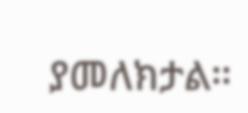ያመለክታል።